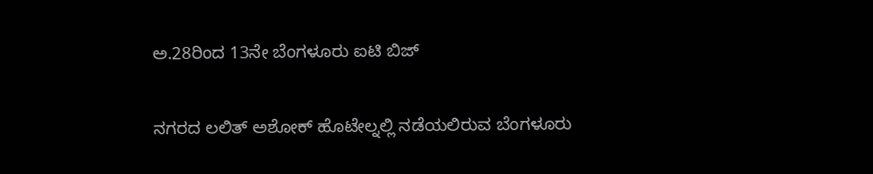ಅ.28ರಿಂದ 13ನೇ ಬೆಂಗಳೂರು ಐಟಿ ಬಿಜ್

ನಗರದ ಲಲಿತ್ ಅಶೋಕ್ ಹೊಟೇಲ್ನಲ್ಲಿ ನಡೆಯಲಿರುವ ಬೆಂಗಳೂರು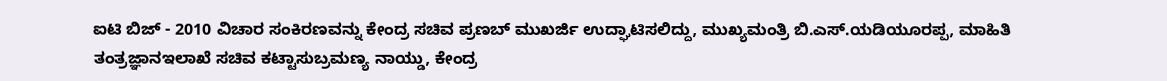ಐಟಿ ಬಿಜ್ - 2010 ವಿಚಾರ ಸಂಕಿರಣವನ್ನು ಕೇಂದ್ರ ಸಚಿವ ಪ್ರಣಬ್ ಮುಖರ್ಜಿ ಉದ್ಘಾಟಿಸಲಿದ್ದು, ಮುಖ್ಯಮಂತ್ರಿ ಬಿ.ಎಸ್.ಯಡಿಯೂರಪ್ಪ, ಮಾಹಿತಿ ತಂತ್ರಜ್ಞಾನಇಲಾಖೆ ಸಚಿವ ಕಟ್ಟಾಸುಬ್ರಮಣ್ಯ ನಾಯ್ಡು, ಕೇಂದ್ರ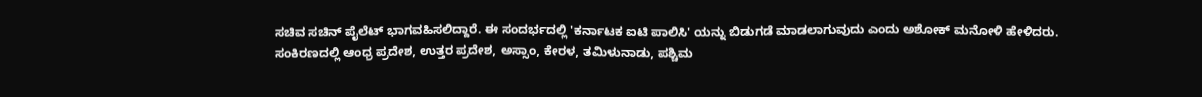ಸಚಿವ ಸಚಿನ್ ಪೈಲೆಟ್ ಭಾಗವಹಿಸಲಿದ್ದಾರೆ. ಈ ಸಂದರ್ಭದಲ್ಲಿ 'ಕರ್ನಾಟಕ ಐಟಿ ಪಾಲಿಸಿ' ಯನ್ನು ಬಿಡುಗಡೆ ಮಾಡಲಾಗುವುದು ಎಂದು ಅಶೋಕ್ ಮನೋಳಿ ಹೇಳಿದರು.
ಸಂಕಿರಣದಲ್ಲಿ ಆಂಧ್ರ ಪ್ರದೇಶ, ಉತ್ತರ ಪ್ರದೇಶ, ಅಸ್ಸಾಂ, ಕೇರಳ, ತಮಿಳುನಾಡು, ಪಶ್ಚಿಮ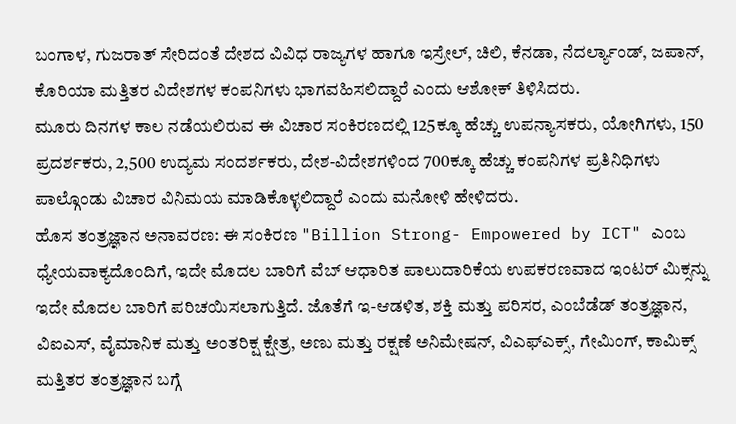ಬಂಗಾಳ, ಗುಜರಾತ್ ಸೇರಿದಂತೆ ದೇಶದ ವಿವಿಧ ರಾಜ್ಯಗಳ ಹಾಗೂ ಇಸ್ರೇಲ್, ಚಿಲಿ, ಕೆನಡಾ, ನೆದರ್ಲ್ಯಾಂಡ್, ಜಪಾನ್, ಕೊರಿಯಾ ಮತ್ತಿತರ ವಿದೇಶಗಳ ಕಂಪನಿಗಳು ಭಾಗವಹಿಸಲಿದ್ದಾರೆ ಎಂದು ಆಶೋಕ್ ತಿಳಿಸಿದರು.
ಮೂರು ದಿನಗಳ ಕಾಲ ನಡೆಯಲಿರುವ ಈ ವಿಚಾರ ಸಂಕಿರಣದಲ್ಲಿ 125ಕ್ಕೂ ಹೆಚ್ಚು ಉಪನ್ಯಾಸಕರು, ಯೋಗಿಗಳು, 150 ಪ್ರದರ್ಶಕರು, 2,500 ಉದ್ಯಮ ಸಂದರ್ಶಕರು, ದೇಶ-ವಿದೇಶಗಳಿಂದ 700ಕ್ಕೂ ಹೆಚ್ಚು ಕಂಪನಿಗಳ ಪ್ರತಿನಿಧಿಗಳು ಪಾಲ್ಗೊಂಡು ವಿಚಾರ ವಿನಿಮಯ ಮಾಡಿಕೊಳ್ಳಲಿದ್ದಾರೆ ಎಂದು ಮನೋಳಿ ಹೇಳಿದರು.
ಹೊಸ ತಂತ್ರಜ್ಞಾನ ಅನಾವರಣ: ಈ ಸಂಕಿರಣ "Billion Strong- Empowered by ICT" ಎಂಬ ಧ್ಯೇಯವಾಕ್ಯದೊಂದಿಗೆ, ಇದೇ ಮೊದಲ ಬಾರಿಗೆ ವೆಬ್ ಆಧಾರಿತ ಪಾಲುದಾರಿಕೆಯ ಉಪಕರಣವಾದ ಇಂಟರ್ ಮಿಕ್ಸನ್ನು ಇದೇ ಮೊದಲ ಬಾರಿಗೆ ಪರಿಚಯಿಸಲಾಗುತ್ತಿದೆ. ಜೊತೆಗೆ ಇ-ಆಡಳಿತ, ಶಕ್ತಿ ಮತ್ತು ಪರಿಸರ, ಎಂಬೆಡೆಡ್ ತಂತ್ರಜ್ಞಾನ, ವಿಐಎಸ್, ವೈಮಾನಿಕ ಮತ್ತು ಅಂತರಿಕ್ಷ ಕ್ಷೇತ್ರ, ಅಣು ಮತ್ತು ರಕ್ಷಣೆ ಅನಿಮೇಷನ್, ವಿಎಫ್ಎಕ್ಸ್, ಗೇಮಿಂಗ್, ಕಾಮಿಕ್ಸ್ ಮತ್ತಿತರ ತಂತ್ರಜ್ಞಾನ ಬಗ್ಗೆ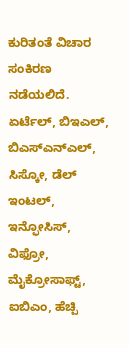ಕುರಿತಂತೆ ವಿಚಾರ ಸಂಕಿರಣ ನಡೆಯಲಿದೆ.
ಏರ್ಟೆಲ್, ಬಿಇಎಲ್, ಬಿಎಸ್ಎನ್ಎಲ್, ಸಿಸ್ಕೋ, ಡೆಲ್ ಇಂಟಲ್, ಇನ್ಫೋಸಿಸ್, ವಿಫ್ರೋ, ಮೈಕ್ರೋಸಾಫ್ಟ್, ಐಬಿಎಂ, ಹೆಚ್ಪಿ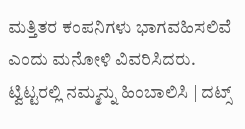ಮತ್ತಿತರ ಕಂಪನಿಗಳು ಭಾಗವಹಿಸಲಿವೆ ಎಂದು ಮನೋಳಿ ವಿವರಿಸಿದರು.
ಟ್ವಿಟ್ಟರಲ್ಲಿ ನಮ್ಮನ್ನು ಹಿಂಬಾಲಿಸಿ | ದಟ್ಸ್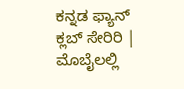ಕನ್ನಡ ಫ್ಯಾನ್ ಕ್ಲಬ್ ಸೇರಿರಿ | ಮೊಬೈಲಲ್ಲಿ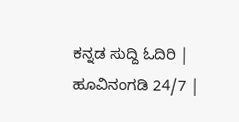ಕನ್ನಡ ಸುದ್ದಿ ಓದಿರಿ | ಹೂವಿನಂಗಡಿ 24/7 |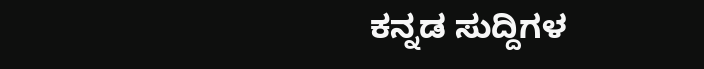ಕನ್ನಡ ಸುದ್ದಿಗಳ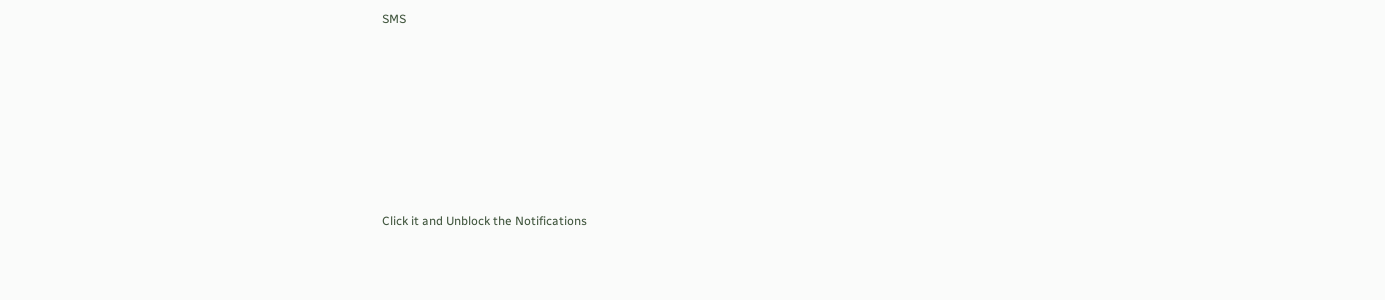SMS












Click it and Unblock the Notifications